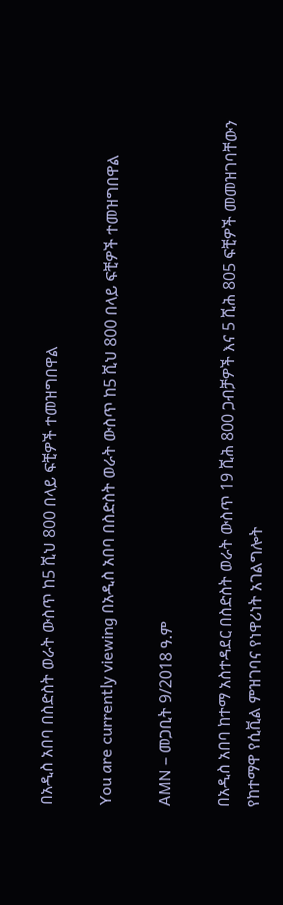በአዲስ አበባ በስድስት ወራት ውስጥ ከ5 ሺህ 800 በላይ ፍቺዎች ተመዝግበዋል

You are currently viewing በአዲስ አበባ በስድስት ወራት ውስጥ ከ5 ሺህ 800 በላይ ፍቺዎች ተመዝግበዋል

AMN – መጋቢት 9/2018 ዓ.ም

በአዲስ አበባ ከተማ አስተዳደር በስድስት ወራት ውስጥ 19 ሺሕ 800 ጋብቻዎች እና 5 ሺሕ 805 ፍቺዎች መመዝገባቸውን የከተማዋ የሲቪል ምዝገባና የነዋሪነት አገልግሎት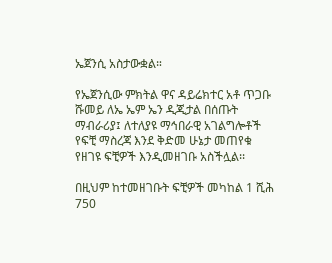ኤጀንሲ አስታውቋል።

የኤጀንሲው ምክትል ዋና ዳይሬክተር አቶ ጥጋቡ ሹመይ ለኤ ኤም ኤን ዲጂታል በሰጡት ማብራሪያ፤ ለተለያዩ ማኅበራዊ አገልግሎቶች የፍቺ ማስረጃ እንደ ቅድመ ሁኔታ መጠየቁ የዘገዩ ፍቺዎች እንዲመዘገቡ አስችሏል፡፡

በዚህም ከተመዘገቡት ፍቺዎች መካከል 1 ሺሕ 750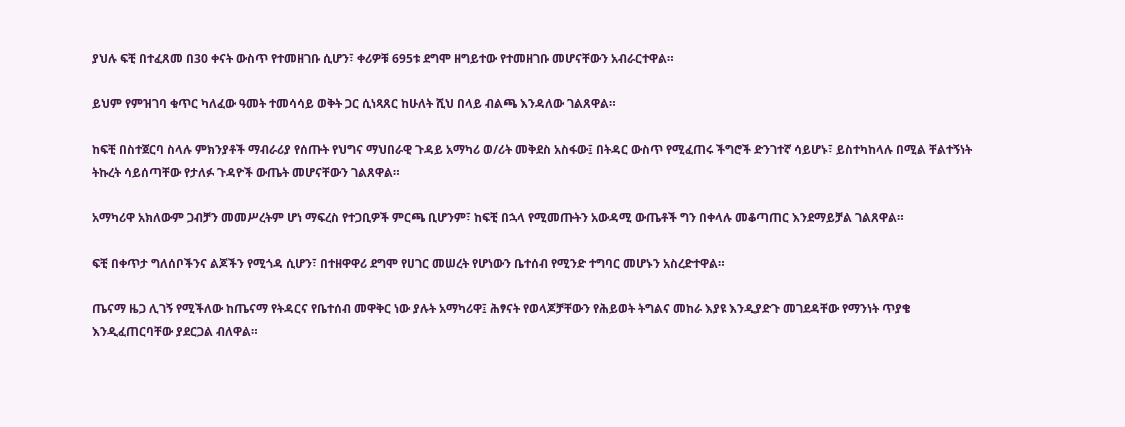ያህሉ ፍቺ በተፈጸመ በ30 ቀናት ውስጥ የተመዘገቡ ሲሆን፣ ቀሪዎቹ 695ቱ ደግሞ ዘግይተው የተመዘገቡ መሆናቸውን አብራርተዋል።

ይህም የምዝገባ ቁጥር ካለፈው ዓመት ተመሳሳይ ወቅት ጋር ሲነጻጸር ከሁለት ሺህ በላይ ብልጫ እንዳለው ገልጸዋል።

ከፍቺ በስተጀርባ ስላሉ ምክንያቶች ማብራሪያ የሰጡት የህግና ማህበራዊ ጉዳይ አማካሪ ወ/ሪት መቅደስ አስፋው፤ በትዳር ውስጥ የሚፈጠሩ ችግሮች ድንገተኛ ሳይሆኑ፣ ይስተካከላሉ በሚል ቸልተኝነት ትኩረት ሳይሰጣቸው የታለፉ ጉዳዮች ውጤት መሆናቸውን ገልጸዋል።

አማካሪዋ አክለውም ጋብቻን መመሥረትም ሆነ ማፍረስ የተጋቢዎች ምርጫ ቢሆንም፣ ከፍቺ በኋላ የሚመጡትን አውዳሚ ውጤቶች ግን በቀላሉ መቆጣጠር እንደማይቻል ገልጸዋል።

ፍቺ በቀጥታ ግለሰቦችንና ልጆችን የሚጎዳ ሲሆን፣ በተዘዋዋሪ ደግሞ የሀገር መሠረት የሆነውን ቤተሰብ የሚንድ ተግባር መሆኑን አስረድተዋል።

ጤናማ ዜጋ ሊገኝ የሚችለው ከጤናማ የትዳርና የቤተሰብ መዋቅር ነው ያሉት አማካሪዋ፤ ሕፃናት የወላጆቻቸውን የሕይወት ትግልና መከራ እያዩ እንዲያድጉ መገደዳቸው የማንነት ጥያቄ እንዲፈጠርባቸው ያደርጋል ብለዋል።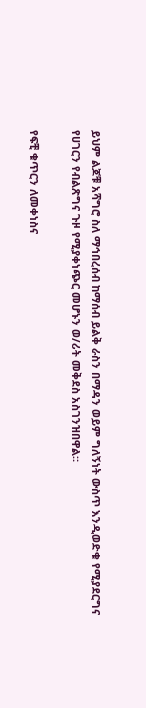ይህም ልጆቹ አሻግሮ ስለ ማኅበረሰብ ከማሰብ ይልቅ ራስን በማዳን ወይም ግለኝነት ውስጥ እንዲወድቁ የሚያደርግና የሀገርን የብልጽግና ጉዞ የሚያቀነጭር መሆኑን ወ/ሪት መቅደስ አስገንዝበዋል።

የፍቺ ቁጥርን ለመቀነስና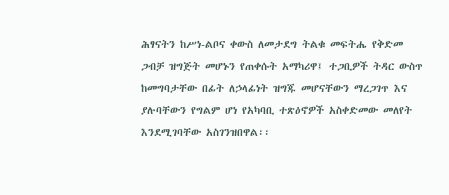ሕፃናትን ከሥነ-ልቦና ቀውስ ለመታደግ ትልቁ መፍትሔ የቅድመ ጋብቻ ዝግጅት መሆኑን የጠቀሱት አማካሪዋ፤ ተጋቢዎች ትዳር ውስጥ ከመግባታቸው በፊት ለኃላፊነት ዝግጁ መሆናቸውን ማረጋገጥ እና ያሉባቸውን የግልም ሆነ የአካባቢ ተጽዕኖዎች አስቀድመው መለየት እንደሚገባቸው አስገንዝበዋል፡፡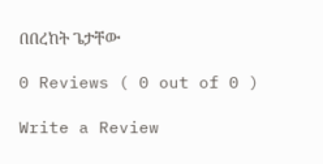በበረከት ጌታቸው

0 Reviews ( 0 out of 0 )

Write a Review